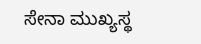ಸೇನಾ ಮುಖ್ಯಸ್ಥ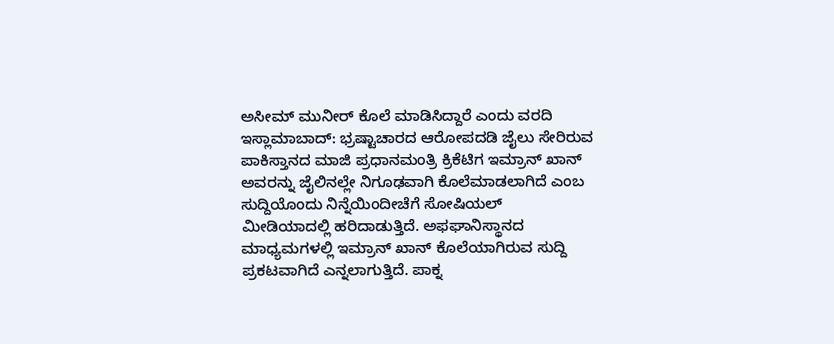ಅಸೀಮ್ ಮುನೀರ್ ಕೊಲೆ ಮಾಡಿಸಿದ್ದಾರೆ ಎಂದು ವರದಿ
ಇಸ್ಲಾಮಾಬಾದ್: ಭ್ರಷ್ಟಾಚಾರದ ಆರೋಪದಡಿ ಜೈಲು ಸೇರಿರುವ ಪಾಕಿಸ್ತಾನದ ಮಾಜಿ ಪ್ರಧಾನಮಂತ್ರಿ ಕ್ರಿಕೆಟಿಗ ಇಮ್ರಾನ್ ಖಾನ್ ಅವರನ್ನು ಜೈಲಿನಲ್ಲೇ ನಿಗೂಢವಾಗಿ ಕೊಲೆಮಾಡಲಾಗಿದೆ ಎಂಬ ಸುದ್ದಿಯೊಂದು ನಿನ್ನೆಯಿಂದೀಚೆಗೆ ಸೋಷಿಯಲ್ ಮೀಡಿಯಾದಲ್ಲಿ ಹರಿದಾಡುತ್ತಿದೆ. ಅಫಘಾನಿಸ್ಥಾನದ ಮಾಧ್ಯಮಗಳಲ್ಲಿ ಇಮ್ರಾನ್ ಖಾನ್ ಕೊಲೆಯಾಗಿರುವ ಸುದ್ದಿ ಪ್ರಕಟವಾಗಿದೆ ಎನ್ನಲಾಗುತ್ತಿದೆ. ಪಾಕ್ನ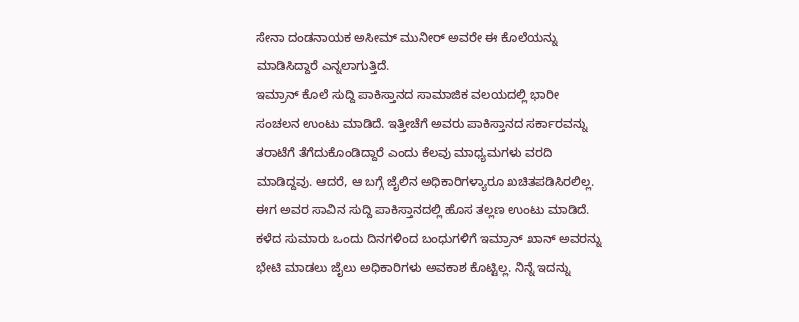ಸೇನಾ ದಂಡನಾಯಕ ಅಸೀಮ್ ಮುನೀರ್ ಅವರೇ ಈ ಕೊಲೆಯನ್ನು ಮಾಡಿಸಿದ್ದಾರೆ ಎನ್ನಲಾಗುತ್ತಿದೆ.
ಇಮ್ರಾನ್ ಕೊಲೆ ಸುದ್ದಿ ಪಾಕಿಸ್ತಾನದ ಸಾಮಾಜಿಕ ವಲಯದಲ್ಲಿ ಭಾರೀ ಸಂಚಲನ ಉಂಟು ಮಾಡಿದೆ. ಇತ್ತೀಚೆಗೆ ಅವರು ಪಾಕಿಸ್ತಾನದ ಸರ್ಕಾರವನ್ನು ತರಾಟೆಗೆ ತೆಗೆದುಕೊಂಡಿದ್ದಾರೆ ಎಂದು ಕೆಲವು ಮಾಧ್ಯಮಗಳು ವರದಿ ಮಾಡಿದ್ದವು. ಆದರೆ, ಆ ಬಗ್ಗೆ ಜೈಲಿನ ಅಧಿಕಾರಿಗಳ್ಯಾರೂ ಖಚಿತಪಡಿಸಿರಲಿಲ್ಲ. ಈಗ ಅವರ ಸಾವಿನ ಸುದ್ದಿ ಪಾಕಿಸ್ತಾನದಲ್ಲಿ ಹೊಸ ತಲ್ಲಣ ಉಂಟು ಮಾಡಿದೆ.
ಕಳೆದ ಸುಮಾರು ಒಂದು ದಿನಗಳಿಂದ ಬಂಧುಗಳಿಗೆ ಇಮ್ರಾನ್ ಖಾನ್ ಅವರನ್ನು ಭೇಟಿ ಮಾಡಲು ಜೈಲು ಅಧಿಕಾರಿಗಳು ಅವಕಾಶ ಕೊಟ್ಟಿಲ್ಲ. ನಿನ್ನೆ ಇದನ್ನು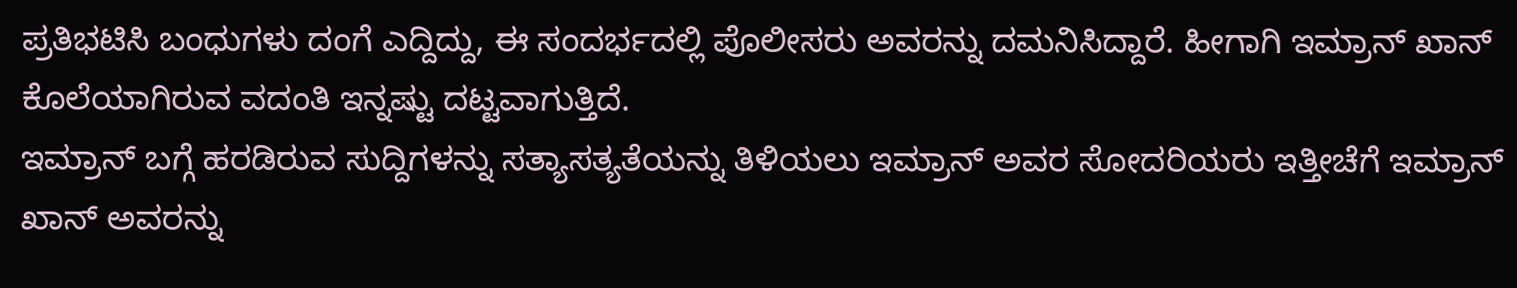ಪ್ರತಿಭಟಿಸಿ ಬಂಧುಗಳು ದಂಗೆ ಎದ್ದಿದ್ದು, ಈ ಸಂದರ್ಭದಲ್ಲಿ ಪೊಲೀಸರು ಅವರನ್ನು ದಮನಿಸಿದ್ದಾರೆ. ಹೀಗಾಗಿ ಇಮ್ರಾನ್ ಖಾನ್ ಕೊಲೆಯಾಗಿರುವ ವದಂತಿ ಇನ್ನಷ್ಟು ದಟ್ಟವಾಗುತ್ತಿದೆ.
ಇಮ್ರಾನ್ ಬಗ್ಗೆ ಹರಡಿರುವ ಸುದ್ದಿಗಳನ್ನು ಸತ್ಯಾಸತ್ಯತೆಯನ್ನು ತಿಳಿಯಲು ಇಮ್ರಾನ್ ಅವರ ಸೋದರಿಯರು ಇತ್ತೀಚೆಗೆ ಇಮ್ರಾನ್ ಖಾನ್ ಅವರನ್ನು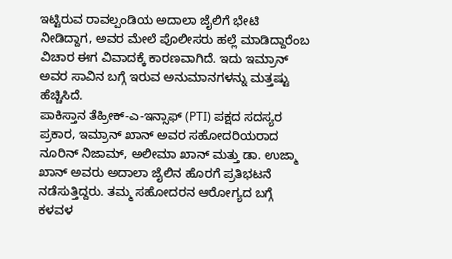ಇಟ್ಟಿರುವ ರಾವಲ್ಪಂಡಿಯ ಅದಾಲಾ ಜೈಲಿಗೆ ಭೇಟಿ ನೀಡಿದ್ದಾಗ, ಅವರ ಮೇಲೆ ಪೊಲೀಸರು ಹಲ್ಲೆ ಮಾಡಿದ್ದಾರೆಂಬ ವಿಚಾರ ಈಗ ವಿವಾದಕ್ಕೆ ಕಾರಣವಾಗಿದೆ. ಇದು ಇಮ್ರಾನ್ ಅವರ ಸಾವಿನ ಬಗ್ಗೆ ಇರುವ ಅನುಮಾನಗಳನ್ನು ಮತ್ತಷ್ಟು ಹೆಚ್ಚಿಸಿದೆ.
ಪಾಕಿಸ್ತಾನ ತೆಹ್ರೀಕ್-ಎ-ಇನ್ಸಾಫ್ (PTI) ಪಕ್ಷದ ಸದಸ್ಯರ ಪ್ರಕಾರ, ಇಮ್ರಾನ್ ಖಾನ್ ಅವರ ಸಹೋದರಿಯರಾದ ನೂರಿನ್ ನಿಜಾಮ್, ಅಲೀಮಾ ಖಾನ್ ಮತ್ತು ಡಾ. ಉಜ್ಮಾ ಖಾನ್ ಅವರು ಅದಾಲಾ ಜೈಲಿನ ಹೊರಗೆ ಪ್ರತಿಭಟನೆ ನಡೆಸುತ್ತಿದ್ದರು. ತಮ್ಮ ಸಹೋದರನ ಆರೋಗ್ಯದ ಬಗ್ಗೆ ಕಳವಳ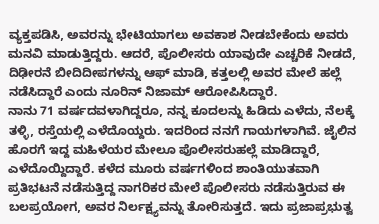ವ್ಯಕ್ತಪಡಿಸಿ, ಅವರನ್ನು ಭೇಟಿಯಾಗಲು ಅವಕಾಶ ನೀಡಬೇಕೆಂದು ಅವರು ಮನವಿ ಮಾಡುತ್ತಿದ್ದರು. ಆದರೆ, ಪೊಲೀಸರು ಯಾವುದೇ ಎಚ್ಚರಿಕೆ ನೀಡದೆ, ದಿಢೀರನೆ ಬೀದಿದೀಪಗಳನ್ನು ಆಫ್ ಮಾಡಿ, ಕತ್ತಲಲ್ಲಿ ಅವರ ಮೇಲೆ ಹಲ್ಲೆ ನಡೆಸಿದ್ದಾರೆ ಎಂದು ನೂರಿನ್ ನಿಜಾಮ್ ಆರೋಪಿಸಿದ್ದಾರೆ.
ನಾನು 71 ವರ್ಷದವಳಾಗಿದ್ದರೂ, ನನ್ನ ಕೂದಲನ್ನು ಹಿಡಿದು ಎಳೆದು, ನೆಲಕ್ಕೆ ತಳ್ಳಿ, ರಸ್ತೆಯಲ್ಲಿ ಎಳೆದೊಯ್ದರು. ಇದರಿಂದ ನನಗೆ ಗಾಯಗಳಾಗಿವೆ. ಜೈಲಿನ ಹೊರಗೆ ಇದ್ದ ಮಹಿಳೆಯರ ಮೇಲೂ ಪೊಲೀಸರುಹಲ್ಲೆ ಮಾಡಿದ್ದಾರೆ, ಎಳೆದೊಯ್ದಿದ್ದಾರೆ. ಕಳೆದ ಮೂರು ವರ್ಷಗಳಿಂದ ಶಾಂತಿಯುತವಾಗಿ ಪ್ರತಿಭಟನೆ ನಡೆಸುತ್ತಿದ್ದ ನಾಗರಿಕರ ಮೇಲೆ ಪೊಲೀಸರು ನಡೆಸುತ್ತಿರುವ ಈ ಬಲಪ್ರಯೋಗ, ಅವರ ನಿರ್ಲಕ್ಷ್ಯವನ್ನು ತೋರಿಸುತ್ತದೆ. ಇದು ಪ್ರಜಾಪ್ರಭುತ್ವ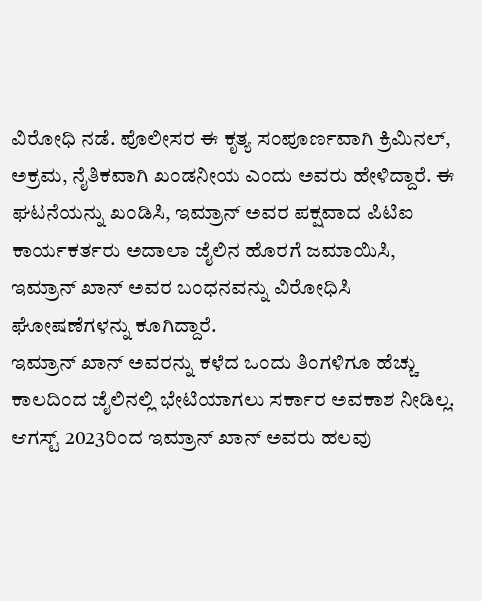ವಿರೋಧಿ ನಡೆ. ಪೊಲೀಸರ ಈ ಕೃತ್ಯ ಸಂಪೂರ್ಣವಾಗಿ ಕ್ರಿಮಿನಲ್, ಅಕ್ರಮ, ನೈತಿಕವಾಗಿ ಖಂಡನೀಯ ಎಂದು ಅವರು ಹೇಳಿದ್ದಾರೆ. ಈ ಘಟನೆಯನ್ನು ಖಂಡಿಸಿ, ಇಮ್ರಾನ್ ಅವರ ಪಕ್ಷವಾದ ಪಿಟಿಐ ಕಾರ್ಯಕರ್ತರು ಅದಾಲಾ ಜೈಲಿನ ಹೊರಗೆ ಜಮಾಯಿಸಿ, ಇಮ್ರಾನ್ ಖಾನ್ ಅವರ ಬಂಧನವನ್ನು ವಿರೋಧಿಸಿ ಘೋಷಣೆಗಳನ್ನು ಕೂಗಿದ್ದಾರೆ.
ಇಮ್ರಾನ್ ಖಾನ್ ಅವರನ್ನು ಕಳೆದ ಒಂದು ತಿಂಗಳಿಗೂ ಹೆಚ್ಚು ಕಾಲದಿಂದ ಜೈಲಿನಲ್ಲಿ ಭೇಟಿಯಾಗಲು ಸರ್ಕಾರ ಅವಕಾಶ ನೀಡಿಲ್ಲ. ಆಗಸ್ಟ್ 2023ರಿಂದ ಇಮ್ರಾನ್ ಖಾನ್ ಅವರು ಹಲವು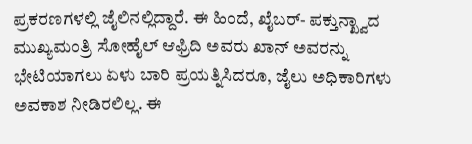ಪ್ರಕರಣಗಳಲ್ಲಿ ಜೈಲಿನಲ್ಲಿದ್ದಾರೆ. ಈ ಹಿಂದೆ, ಖೈಬರ್- ಪಕ್ತುನ್ಖ್ವಾದ ಮುಖ್ಯಮಂತ್ರಿ ಸೋಹೈಲ್ ಆಫ್ರಿದಿ ಅವರು ಖಾನ್ ಅವರನ್ನು ಭೇಟಿಯಾಗಲು ಏಳು ಬಾರಿ ಪ್ರಯತ್ನಿಸಿದರೂ, ಜೈಲು ಅಧಿಕಾರಿಗಳು ಅವಕಾಶ ನೀಡಿರಲಿಲ್ಲ. ಈ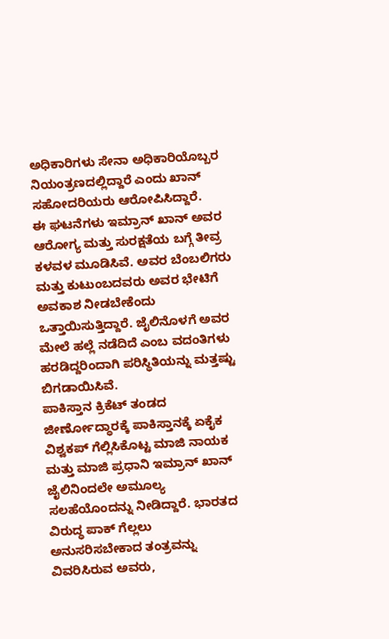ಅಧಿಕಾರಿಗಳು ಸೇನಾ ಅಧಿಕಾರಿಯೊಬ್ಬರ ನಿಯಂತ್ರಣದಲ್ಲಿದ್ದಾರೆ ಎಂದು ಖಾನ್ ಸಹೋದರಿಯರು ಆರೋಪಿಸಿದ್ದಾರೆ.
ಈ ಘಟನೆಗಳು ಇಮ್ರಾನ್ ಖಾನ್ ಅವರ ಆರೋಗ್ಯ ಮತ್ತು ಸುರಕ್ಷತೆಯ ಬಗ್ಗೆ ತೀವ್ರ ಕಳವಳ ಮೂಡಿಸಿವೆ. ಅವರ ಬೆಂಬಲಿಗರು ಮತ್ತು ಕುಟುಂಬದವರು ಅವರ ಭೇಟಿಗೆ ಅವಕಾಶ ನೀಡಬೇಕೆಂದು ಒತ್ತಾಯಿಸುತ್ತಿದ್ದಾರೆ. ಜೈಲಿನೊಳಗೆ ಅವರ ಮೇಲೆ ಹಲ್ಲೆ ನಡೆದಿದೆ ಎಂಬ ವದಂತಿಗಳು ಹರಡಿದ್ದರಿಂದಾಗಿ ಪರಿಸ್ಥಿತಿಯನ್ನು ಮತ್ತಷ್ಟು ಬಿಗಡಾಯಿಸಿವೆ.
ಪಾಕಿಸ್ತಾನ ಕ್ರಿಕೆಟ್ ತಂಡದ ಜೀರ್ಣೋದ್ಧಾರಕ್ಕೆ ಪಾಕಿಸ್ತಾನಕ್ಕೆ ಏಕೈಕ ವಿಶ್ವಕಪ್ ಗೆಲ್ಲಿಸಿಕೊಟ್ಟ ಮಾಜಿ ನಾಯಕ ಮತ್ತು ಮಾಜಿ ಪ್ರಧಾನಿ ಇಮ್ರಾನ್ ಖಾನ್ ಜೈಲಿನಿಂದಲೇ ಅಮೂಲ್ಯ ಸಲಹೆಯೊಂದನ್ನು ನೀಡಿದ್ದಾರೆ. ಭಾರತದ ವಿರುದ್ಧ ಪಾಕ್ ಗೆಲ್ಲಲು ಅನುಸರಿಸಬೇಕಾದ ತಂತ್ರವನ್ನು ವಿವರಿಸಿರುವ ಅವರು,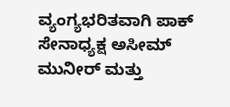ವ್ಯಂಗ್ಯಭರಿತವಾಗಿ ಪಾಕ್ ಸೇನಾಧ್ಯಕ್ಷ ಅಸೀಮ್ ಮುನೀರ್ ಮತ್ತು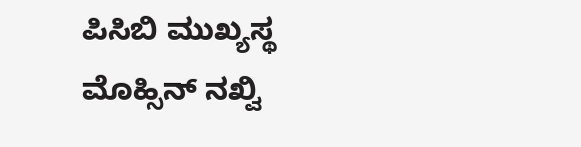ಪಿಸಿಬಿ ಮುಖ್ಯಸ್ಥ ಮೊಹ್ಸಿನ್ ನಖ್ವಿ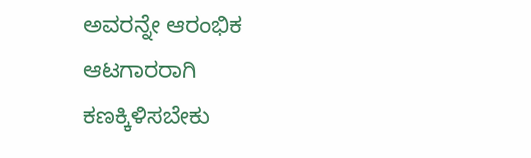ಅವರನ್ನೇ ಆರಂಭಿಕ ಆಟಗಾರರಾಗಿ ಕಣಕ್ಕಿಳಿಸಬೇಕು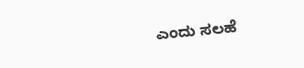ಎಂದು ಸಲಹೆ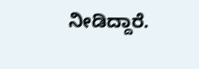ನೀಡಿದ್ದಾರೆ.